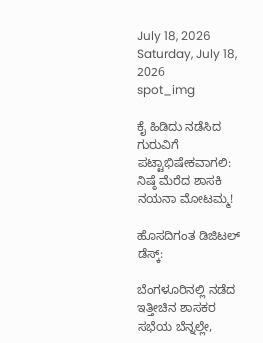July 18, 2026
Saturday, July 18, 2026
spot_img

ಕೈ ಹಿಡಿದು ನಡೆಸಿದ ಗುರುವಿಗೆ ಪಟ್ಟಾಭಿಷೇಕವಾಗಲಿ: ನಿಷ್ಠೆ ಮೆರೆದ ಶಾಸಕಿ ನಯನಾ ಮೋಟಮ್ಮ!

ಹೊಸದಿಗಂತ ಡಿಜಿಟಲ್ ಡೆಸ್ಕ್:

ಬೆಂಗಳೂರಿನಲ್ಲಿ ನಡೆದ ಇತ್ತೀಚಿನ ಶಾಸಕರ ಸಭೆಯ ಬೆನ್ನಲ್ಲೇ,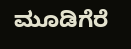ಮೂಡಿಗೆರೆ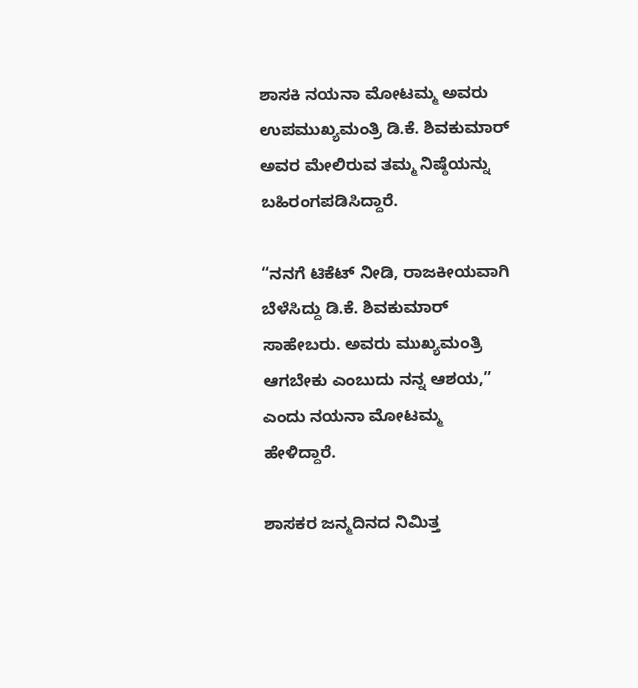ಶಾಸಕಿ ನಯನಾ ಮೋಟಮ್ಮ ಅವರು ಉಪಮುಖ್ಯಮಂತ್ರಿ ಡಿ.ಕೆ. ಶಿವಕುಮಾರ್ ಅವರ ಮೇಲಿರುವ ತಮ್ಮ ನಿಷ್ಠೆಯನ್ನು ಬಹಿರಂಗಪಡಿಸಿದ್ದಾರೆ.

“ನನಗೆ ಟಿಕೆಟ್ ನೀಡಿ, ರಾಜಕೀಯವಾಗಿ ಬೆಳೆಸಿದ್ದು ಡಿ.ಕೆ. ಶಿವಕುಮಾರ್ ಸಾಹೇಬರು. ಅವರು ಮುಖ್ಯಮಂತ್ರಿ ಆಗಬೇಕು ಎಂಬುದು ನನ್ನ ಆಶಯ,” ಎಂದು ನಯನಾ ಮೋಟಮ್ಮ ಹೇಳಿದ್ದಾರೆ.

ಶಾಸಕರ ಜನ್ಮದಿನದ ನಿಮಿತ್ತ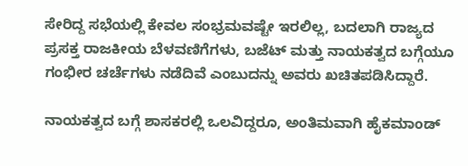ಸೇರಿದ್ದ ಸಭೆಯಲ್ಲಿ ಕೇವಲ ಸಂಭ್ರಮವಷ್ಟೇ ಇರಲಿಲ್ಲ, ಬದಲಾಗಿ ರಾಜ್ಯದ ಪ್ರಸಕ್ತ ರಾಜಕೀಯ ಬೆಳವಣಿಗೆಗಳು, ಬಜೆಟ್ ಮತ್ತು ನಾಯಕತ್ವದ ಬಗ್ಗೆಯೂ ಗಂಭೀರ ಚರ್ಚೆಗಳು ನಡೆದಿವೆ ಎಂಬುದನ್ನು ಅವರು ಖಚಿತಪಡಿಸಿದ್ದಾರೆ.

ನಾಯಕತ್ವದ ಬಗ್ಗೆ ಶಾಸಕರಲ್ಲಿ ಒಲವಿದ್ದರೂ, ಅಂತಿಮವಾಗಿ ಹೈಕಮಾಂಡ್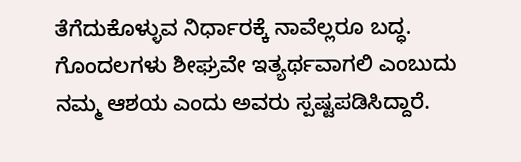ತೆಗೆದುಕೊಳ್ಳುವ ನಿರ್ಧಾರಕ್ಕೆ ನಾವೆಲ್ಲರೂ ಬದ್ಧ. ಗೊಂದಲಗಳು ಶೀಘ್ರವೇ ಇತ್ಯರ್ಥವಾಗಲಿ ಎಂಬುದು ನಮ್ಮ ಆಶಯ ಎಂದು ಅವರು ಸ್ಪಷ್ಟಪಡಿಸಿದ್ದಾರೆ.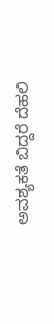ಅವಶ್ಯಕತೆ ಬಿದ್ದರೆ ದೆಹಲಿ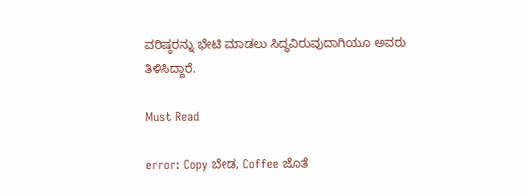ವರಿಷ್ಠರನ್ನು ಭೇಟಿ ಮಾಡಲು ಸಿದ್ಧವಿರುವುದಾಗಿಯೂ ಅವರು ತಿಳಿಸಿದ್ದಾರೆ.

Must Read

error: Copy ಬೇಡ, Coffee ಜೊತೆ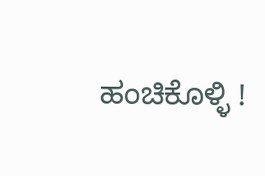ಹಂಚಿಕೊಳ್ಳಿ !